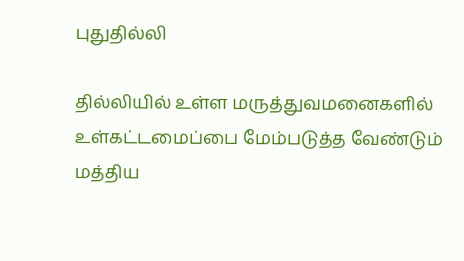புதுதில்லி

தில்லியில் உள்ள மருத்துவமனைகளில் உள்கட்டமைப்பை மேம்படுத்த வேண்டும் மத்திய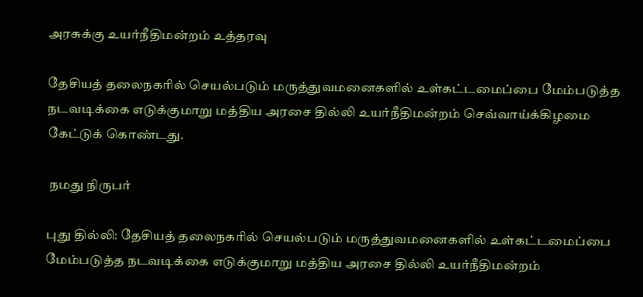அரசுக்கு உயர்நீதிமன்றம் உத்தரவு

தேசியத் தலைநகரில் செயல்படும் மருத்துவமனைகளில் உள்கட்டமைப்பை மேம்படுத்த நடவடிக்கை எடுக்குமாறு மத்திய அரசை தில்லி உயர்நீதிமன்றம் செவ்வாய்க்கிழமை கேட்டுக் கொண்டது.

 நமது நிருபர்

புது தில்லி: தேசியத் தலைநகரில் செயல்படும் மருத்துவமனைகளில் உள்கட்டமைப்பை மேம்படுத்த நடவடிக்கை எடுக்குமாறு மத்திய அரசை தில்லி உயர்நீதிமன்றம்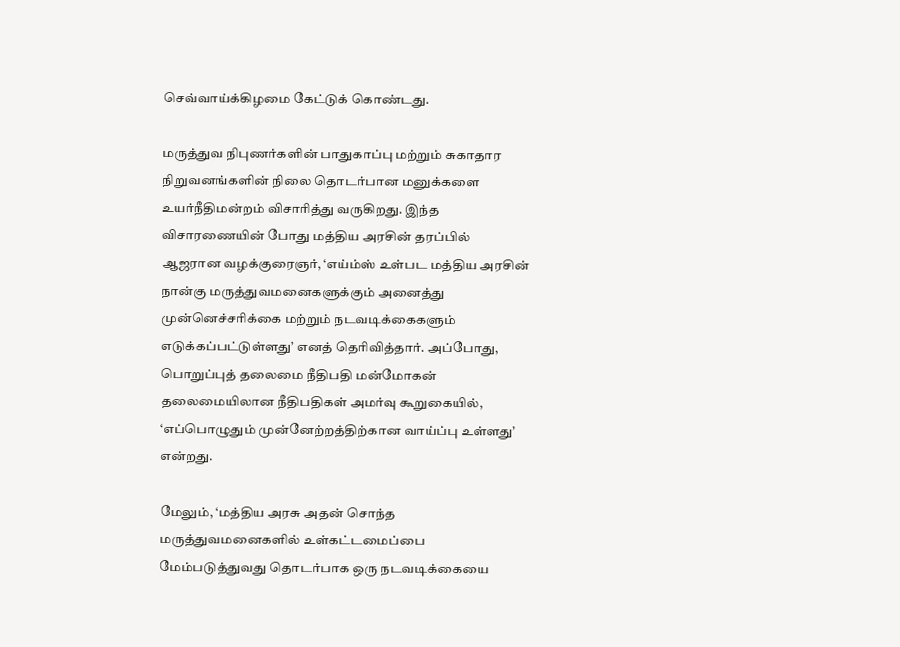செவ்வாய்க்கிழமை கேட்டுக் கொண்டது.

மருத்துவ நிபுணர்களின் பாதுகாப்பு மற்றும் சுகாதார நிறுவனங்களின் நிலை தொடர்பான மனுக்களை உயர்நீதிமன்றம் விசாரித்து வருகிறது. இந்த விசாரணையின் போது மத்திய அரசின் தரப்பில் ஆஜரான வழக்குரைஞர், ‘எய்ம்ஸ் உள்பட மத்திய அரசின் நான்கு மருத்துவமனைகளுக்கும் அனைத்து முன்னெச்சரிக்கை மற்றும் நடவடிக்கைகளும் எடுக்கப்பட்டுள்ளது’ எனத் தெரிவித்தார். அப்போது, பொறுப்புத் தலைமை நீதிபதி மன்மோகன் தலைமையிலான நீதிபதிகள் அமர்வு கூறுகையில், ‘எப்பொழுதும் முன்னேற்றத்திற்கான வாய்ப்பு உள்ளது’ என்றது.

மேலும், ‘மத்திய அரசு அதன் சொந்த மருத்துவமனைகளில் உள்கட்டமைப்பை மேம்படுத்துவது தொடர்பாக ஒரு நடவடிக்கையை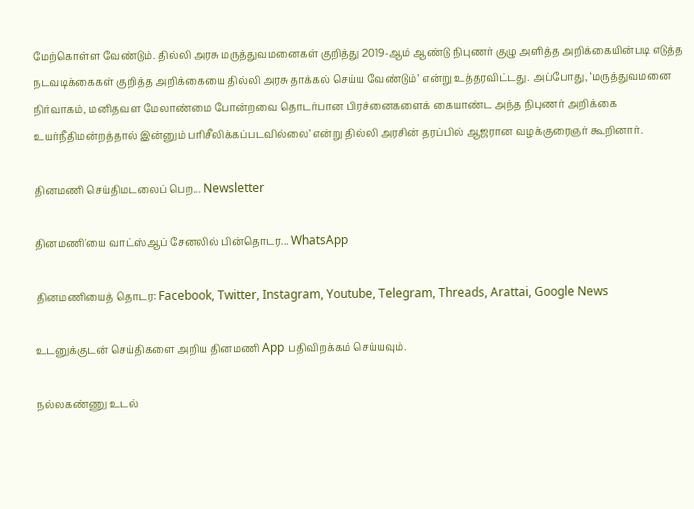மேற்கொள்ள வேண்டும். தில்லி அரசு மருத்துவமனைகள் குறித்து 2019-ஆம் ஆண்டு நிபுணர் குழு அளித்த அறிக்கையின்படி எடுத்த நடவடிக்கைகள் குறித்த அறிக்கையை தில்லி அரசு தாக்கல் செய்ய வேண்டும்’ என்று உத்தரவிட்டது. அப்போது, ‘மருத்துவமனை நிர்வாகம், மனிதவள மேலாண்மை போன்றவை தொடர்பான பிரச்னைகளைக் கையாண்ட அந்த நிபுணர் அறிக்கை உயர்நீதிமன்றத்தால் இன்னும் பரிசீலிக்கப்படவில்லை’ என்று தில்லி அரசின் தரப்பில் ஆஜரான வழக்குரைஞர் கூறினார்.

தினமணி செய்திமடலைப் பெற... Newsletter

தினமணி'யை வாட்ஸ்ஆப் சேனலில் பின்தொடர... WhatsApp

தினமணியைத் தொடர: Facebook, Twitter, Instagram, Youtube, Telegram, Threads, Arattai, Google News

உடனுக்குடன் செய்திகளை அறிய தினமணி App பதிவிறக்கம் செய்யவும்.

நல்லகண்ணு உடல்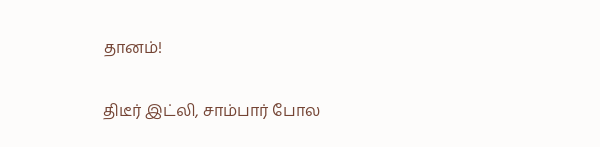தானம்!

திடீர் இட்லி, சாம்பார் போல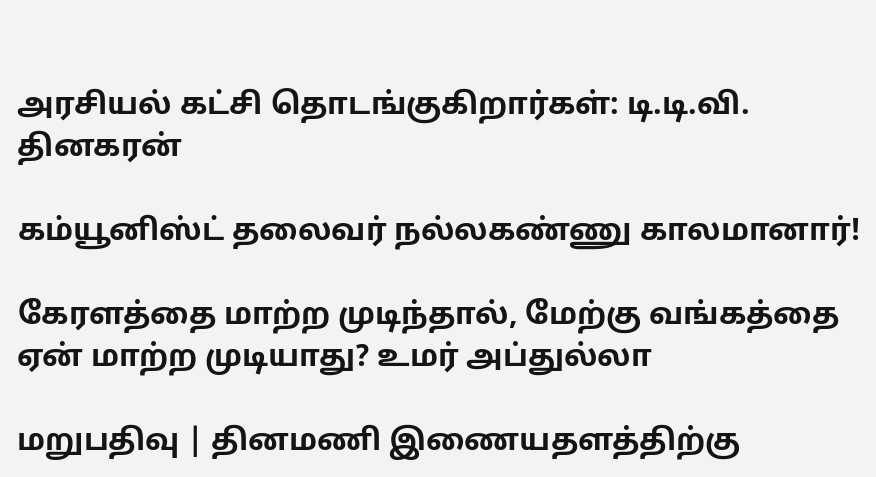அரசியல் கட்சி தொடங்குகிறார்கள்: டி.டி.வி. தினகரன்

கம்யூனிஸ்ட் தலைவர் நல்லகண்ணு காலமானார்!

கேரளத்தை மாற்ற முடிந்தால், மேற்கு வங்கத்தை ஏன் மாற்ற முடியாது? உமர் அப்துல்லா

மறுபதிவு | தினமணி இணையதளத்திற்கு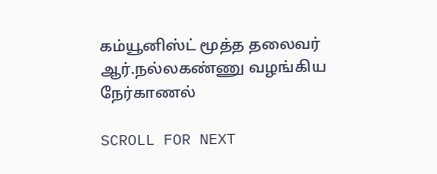கம்யூனிஸ்ட் மூத்த தலைவர் ஆர்.நல்லகண்ணு வழங்கிய நேர்காணல்

SCROLL FOR NEXT